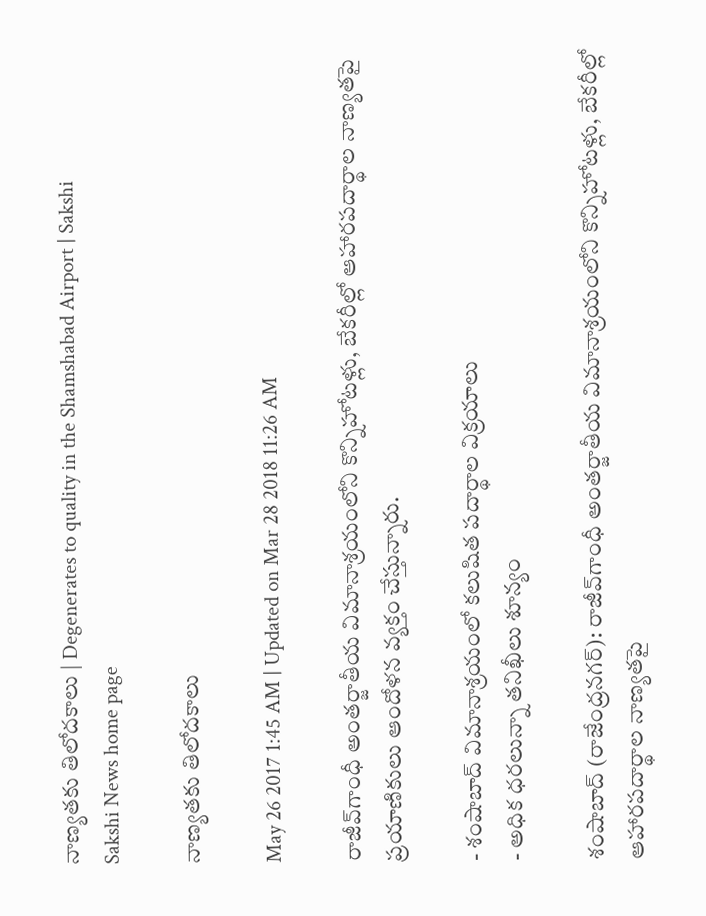నాణ్యతకు తిలోదకాలు | Degenerates to quality in the Shamshabad Airport | Sakshi
Sakshi News home page

నాణ్యతకు తిలోదకాలు

May 26 2017 1:45 AM | Updated on Mar 28 2018 11:26 AM

రాజీవ్‌గాంధీ అంతర్జాతీయ విమానాశ్రయంలోని కొన్నిహోటళ్లు, బేకరీల్లో ఆహారపదార్థాల నాణ్యతపై ప్రయాణికులు ఆందోళన వ్యక్తం చేస్తున్నారు.

- శంషాబాద్‌ విమానాశ్రయంలో కలుషిత పదార్థాల విక్రయాలు
- అధిక ధరలున్నా తనిఖీలు శూన్యం

శంషాబాద్‌ (రాజేంద్రనగర్‌): రాజీవ్‌గాంధీ అంతర్జాతీయ విమానాశ్రయంలోని కొన్నిహోటళ్లు, బేకరీల్లో ఆహారపదార్థాల నాణ్యతపై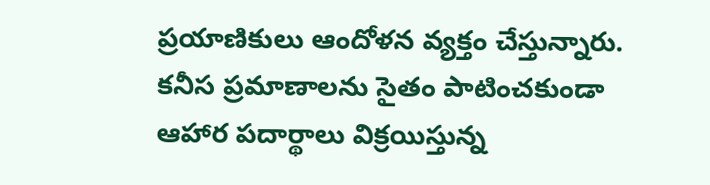ప్రయాణికులు ఆందోళన వ్యక్తం చేస్తున్నారు. కనీస ప్రమాణాలను సైతం పాటించకుండా ఆహార పదార్థాలు విక్రయిస్తున్న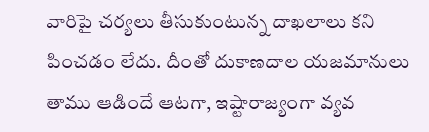వారిపై చర్యలు తీసుకుంటున్న దాఖలాలు కని పించడం లేదు. దీంతో దుకాణదాల యజమానులు తాము ఆడిందే ఆటగా, ఇష్టారాజ్యంగా వ్యవ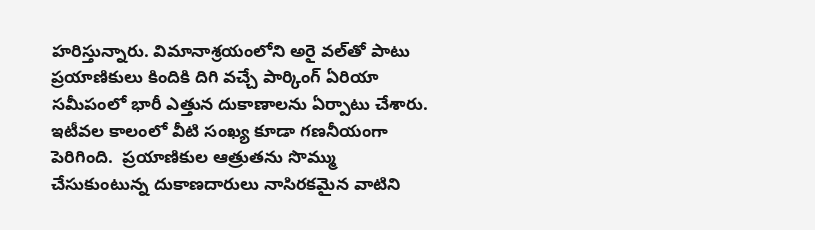హరిస్తున్నారు. విమానాశ్రయంలోని అరై వల్‌తో పాటు ప్రయాణికులు కిందికి దిగి వచ్చే పార్కింగ్‌ ఏరియా సమీపంలో భారీ ఎత్తున దుకాణాలను ఏర్పాటు చేశారు. ఇటీవల కాలంలో వీటి సంఖ్య కూడా గణనీయంగా పెరిగింది.  ప్రయాణికుల ఆత్రుతను సొమ్ము చేసుకుంటున్న దుకాణదారులు నాసిరకమైన వాటిని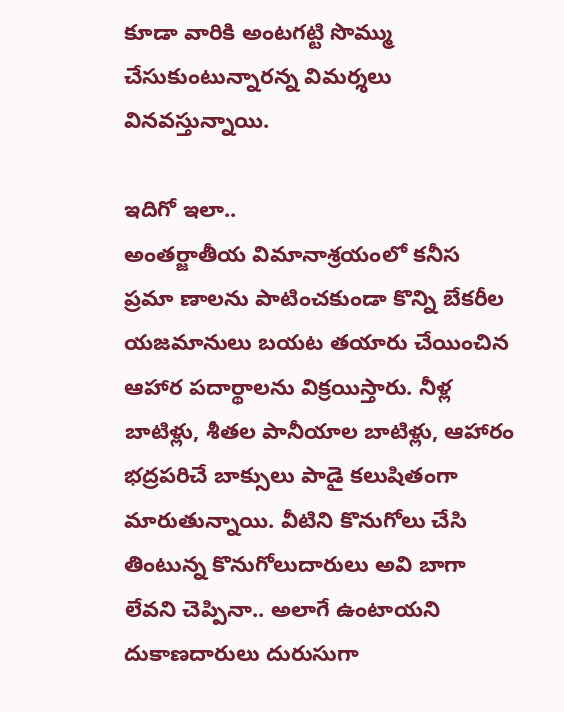కూడా వారికి అంటగట్టి సొమ్ము చేసుకుంటున్నారన్న విమర్శలు వినవస్తున్నాయి.

ఇదిగో ఇలా..
అంతర్జాతీయ విమానాశ్రయంలో కనీస ప్రమా ణాలను పాటించకుండా కొన్ని బేకరీల యజమానులు బయట తయారు చేయించిన ఆహార పదార్థాలను విక్రయిస్తారు. నీళ్ల బాటిళ్లు, శీతల పానీయాల బాటిళ్లు, ఆహారం భద్రపరిచే బాక్సులు పాడై కలుషితంగా మారుతున్నాయి. వీటిని కొనుగోలు చేసి తింటున్న కొనుగోలుదారులు అవి బాగా లేవని చెప్పినా.. అలాగే ఉంటాయని దుకాణదారులు దురుసుగా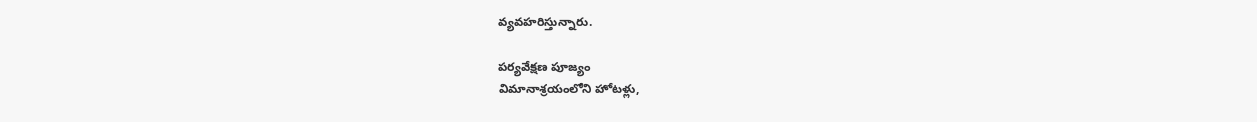వ్యవహరిస్తున్నారు.

పర్యవేక్షణ పూజ్యం
విమానాశ్రయంలోని హోటళ్లు,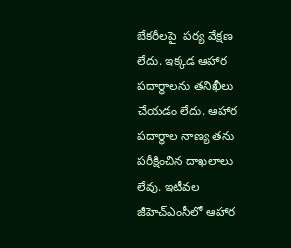బేకరీలపై  పర్య వేక్షణ  లేదు. ఇక్కడ ఆహార పదార్థాలను తనిఖీలు చేయడం లేదు. ఆహార పదార్థాల నాణ్య తను పరీక్షించిన దాఖలాలు లేవు. ఇటీవల జీహెచ్‌ఎంసీలో ఆహార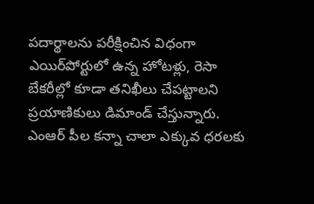పదార్థాలను పరీక్షించిన విధంగా ఎయిర్‌పోర్టులో ఉన్న హోటళ్లు, రెసా బేకరీల్లో కూడా తనిఖీలు చేపట్టాలని ప్రయాణికులు డిమాండ్‌ చేస్తున్నారు. ఎంఆర్‌ పీల కన్నా చాలా ఎక్కువ ధరలకు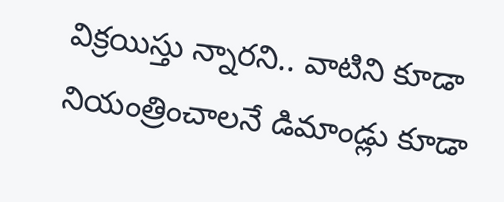విక్రయిస్తు న్నారని.. వాటిని కూడా నియంత్రించాలనే డిమాండ్లు కూడా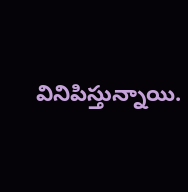వినిపిస్తున్నాయి.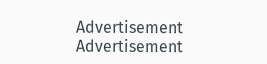Advertisement
Advertisement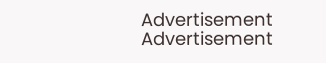Advertisement
Advertisement